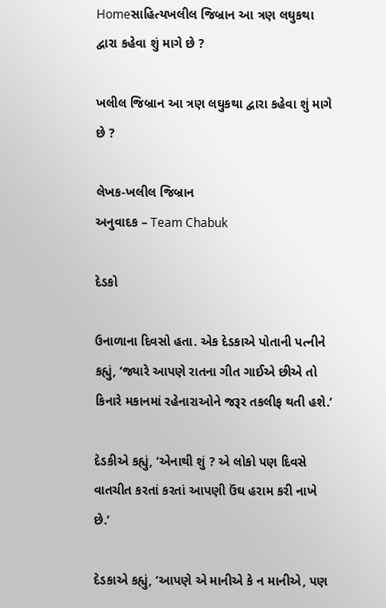Homeસાહિત્યખલીલ જિબ્રાન આ ત્રણ લઘુકથા દ્વારા કહેવા શું માગે છે ?

ખલીલ જિબ્રાન આ ત્રણ લઘુકથા દ્વારા કહેવા શું માગે છે ?

લેખક-ખલીલ જિબ્રાન
અનુવાદક – Team Chabuk

દેડકો

ઉનાળાના દિવસો હતા. એક દેડકાએ પોતાની પત્નીને કહ્યું, ‘જ્યારે આપણે રાતના ગીત ગાઈએ છીએ તો કિનારે મકાનમાં રહેનારાઓને જરૂર તકલીફ થતી હશે.’

દેડકીએ કહ્યું, ‘એનાથી શું ? એ લોકો પણ દિવસે વાતચીત કરતાં કરતાં આપણી ઉંઘ હરામ કરી નાખે છે.’

દેડકાએ કહ્યું, ‘આપણે એ માનીએ કે ન માનીએ, પણ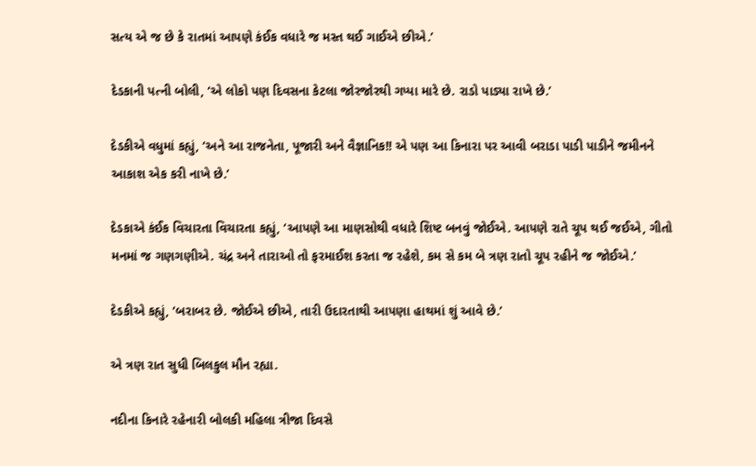સત્ય એ જ છે કે રાતમાં આપણે કંઈક વધારે જ મસ્ત થઈ ગાઈએ છીએ.’

દેડકાની પત્ની બોલી, ‘એ લોકો પણ દિવસના કેટલા જોરજોરથી ગપ્પા મારે છે. રાડો પાડ્યા રાખે છે.’

દેડકીએ વધુમાં કહ્યું, ‘અને આ રાજનેતા, પૂજારી અને વૈજ્ઞાનિક!! એ પણ આ કિનારા પર આવી બરાડા પાડી પાડીને જમીનને આકાશ એક કરી નાખે છે.’

દેડકાએ કંઈક વિચારતા વિચારતા કહ્યું, ‘આપણે આ માણસોથી વધારે શિષ્ટ બનવું જોઈએ. આપણે રાતે ચૂપ થઈ જઈએ, ગીતો મનમાં જ ગણગણીએ. ચંદ્ર અને તારાઓ તો ફરમાઈશ કરતા જ રહેશે, કમ સે કમ બે ત્રણ રાતો ચૂપ રહીને જ જોઈએ.’

દેડકીએ કહ્યું, ‘બરાબર છે. જોઈએ છીએ, તારી ઉદારતાથી આપણા હાથમાં શું આવે છે.’

એ ત્રણ રાત સુધી બિલકુલ મૌન રહ્યા.

નદીના કિનારે રહેનારી બોલકી મહિલા ત્રીજા દિવસે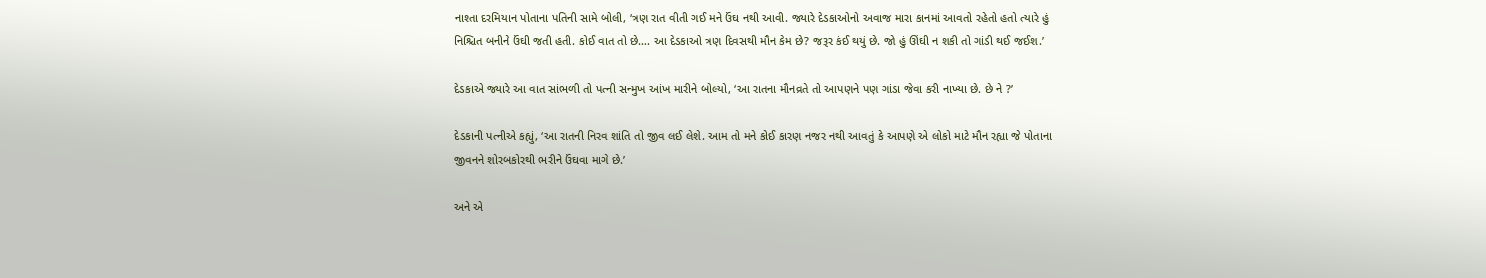નાશ્તા દરમિયાન પોતાના પતિની સામે બોલી, ‘ત્રણ રાત વીતી ગઈ મને ઉંઘ નથી આવી. જ્યારે દેડકાઓનો અવાજ મારા કાનમાં આવતો રહેતો હતો ત્યારે હું નિશ્ચિત બનીને ઉંઘી જતી હતી. કોઈ વાત તો છે…. આ દેડકાઓ ત્રણ દિવસથી મૌન કેમ છે? જરૂર કંઈ થયું છે. જો હું ઊંઘી ન શકી તો ગાંડી થઈ જઈશ.’

દેડકાએ જ્યારે આ વાત સાંભળી તો પત્ની સન્મુખ આંખ મારીને બોલ્યો, ‘આ રાતના મૌનવ્રતે તો આપણને પણ ગાંડા જેવા કરી નાખ્યા છે. છે ને ?’

દેડકાની પત્નીએ કહ્યું, ‘આ રાતની નિરવ શાંતિ તો જીવ લઈ લેશે. આમ તો મને કોઈ કારણ નજર નથી આવતું કે આપણે એ લોકો માટે મૌન રહ્યા જે પોતાના જીવનને શોરબકોરથી ભરીને ઉંઘવા માગે છે.’

અને એ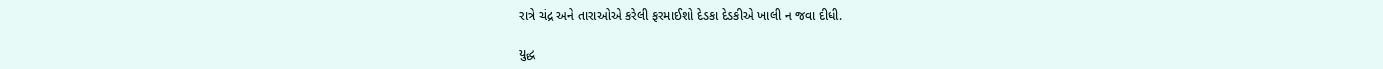રાત્રે ચંદ્ર અને તારાઓએ કરેલી ફરમાઈશો દેડકા દેડકીએ ખાલી ન જવા દીધી.

યુદ્ધ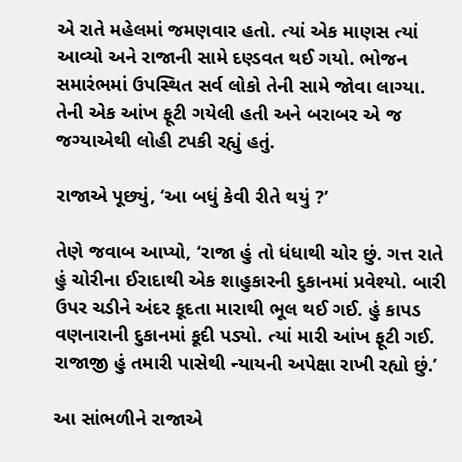એ રાતે મહેલમાં જમણવાર હતો. ત્યાં એક માણસ ત્યાં આવ્યો અને રાજાની સામે દણ્ડવત થઈ ગયો. ભોજન સમારંભમાં ઉપસ્થિત સર્વ લોકો તેની સામે જોવા લાગ્યા. તેની એક આંખ ફૂટી ગયેલી હતી અને બરાબર એ જ જગ્યાએથી લોહી ટપકી રહ્યું હતું.

રાજાએ પૂછ્યું, ‘આ બધું કેવી રીતે થયું ?’

તેણે જવાબ આપ્યો, ‘રાજા હું તો ધંધાથી ચોર છું. ગત્ત રાતે હું ચોરીના ઈરાદાથી એક શાહુકારની દુકાનમાં પ્રવેશ્યો. બારી ઉપર ચડીને અંદર કૂદતા મારાથી ભૂલ થઈ ગઈ. હું કાપડ વણનારાની દુકાનમાં કૂદી પડ્યો. ત્યાં મારી આંખ ફૂટી ગઈ. રાજાજી હું તમારી પાસેથી ન્યાયની અપેક્ષા રાખી રહ્યો છું.’

આ સાંભળીને રાજાએ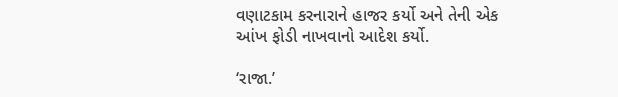વણાટકામ કરનારાને હાજર કર્યો અને તેની એક આંખ ફોડી નાખવાનો આદેશ કર્યો.

‘રાજા.’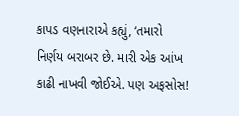કાપડ વણનારાએ કહ્યું, ‘તમારો નિર્ણય બરાબર છે. મારી એક આંખ કાઢી નાખવી જોઈએ. પણ અફસોસ!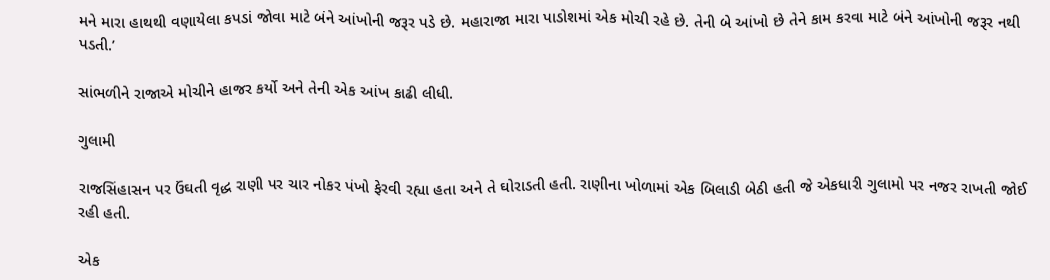મને મારા હાથથી વણાયેલા કપડાં જોવા માટે બંને આંખોની જરૂર પડે છે. મહારાજા મારા પાડોશમાં એક મોચી રહે છે. તેની બે આંખો છે તેને કામ કરવા માટે બંને આંખોની જરૂર નથી પડતી.’

સાંભળીને રાજાએ મોચીને હાજર કર્યો અને તેની એક આંખ કાઢી લીધી.

ગુલામી

રાજસિંહાસન પર ઉંઘતી વૃદ્ધ રાણી પર ચાર નોકર પંખો ફેરવી રહ્યા હતા અને તે ઘોરાડતી હતી. રાણીના ખોળામાં એક બિલાડી બેઠી હતી જે એકધારી ગુલામો પર નજર રાખતી જોઈ રહી હતી.

એક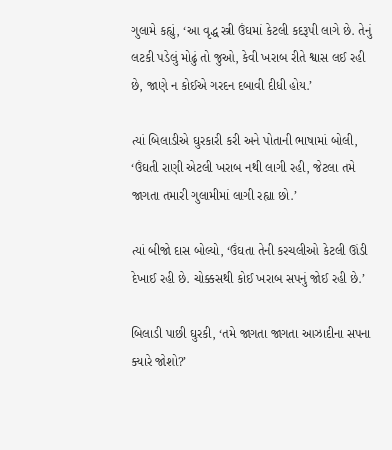ગુલામે કહ્યું, ‘આ વૃદ્ધ સ્ત્રી ઉંઘમાં કેટલી કદરૂપી લાગે છે. તેનું લટકી પડેલું મોઢું તો જુઓ, કેવી ખરાબ રીતે શ્વાસ લઈ રહી છે, જાણે ન કોઈએ ગરદન દબાવી દીધી હોય.’

ત્યાં બિલાડીએ ઘુરકારી કરી અને પોતાની ભાષામાં બોલી, ‘ઉંઘતી રાણી એટલી ખરાબ નથી લાગી રહી, જેટલા તમે જાગતા તમારી ગુલામીમાં લાગી રહ્યા છો.’

ત્યાં બીજો દાસ બોલ્યો, ‘ઉંઘતા તેની કરચલીઓ કેટલી ઊંડી દેખાઈ રહી છે. ચોક્કસથી કોઈ ખરાબ સપનું જોઈ રહી છે.’

બિલાડી પાછી ઘુરકી, ‘તમે જાગતા જાગતા આઝાદીના સપના ક્યારે જોશો?’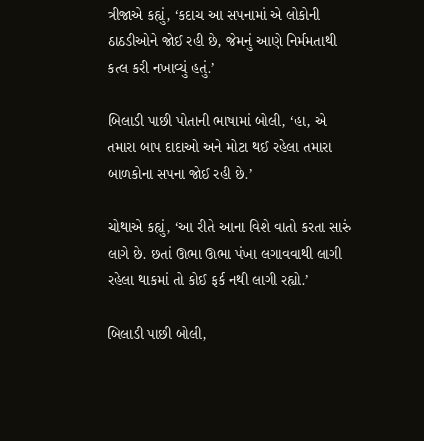ત્રીજાએ કહ્યું, ‘કદાચ આ સપનામાં એ લોકોની ઠાઠડીઓને જોઈ રહી છે, જેમનું આણે નિર્મમતાથી કત્લ કરી નખાવ્યું હતું.’

બિલાડી પાછી પોતાની ભાષામાં બોલી, ‘હા, એ તમારા બાપ દાદાઓ અને મોટા થઈ રહેલા તમારા બાળકોના સપના જોઈ રહી છે.’

ચોથાએ કહ્યું, ‘આ રીતે આના વિશે વાતો કરતા સારું લાગે છે. છતાં ઊભા ઊભા પંખા લગાવવાથી લાગી રહેલા થાકમાં તો કોઈ ફર્ક નથી લાગી રહ્યો.’

બિલાડી પાછી બોલી,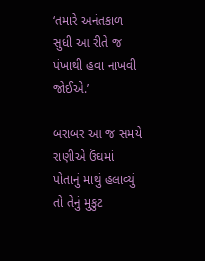‘તમારે અનંતકાળ સુધી આ રીતે જ પંખાથી હવા નાખવી જોઈએ.’

બરાબર આ જ સમયે રાણીએ ઉંઘમાં પોતાનું માથું હલાવ્યું તો તેનું મુકુટ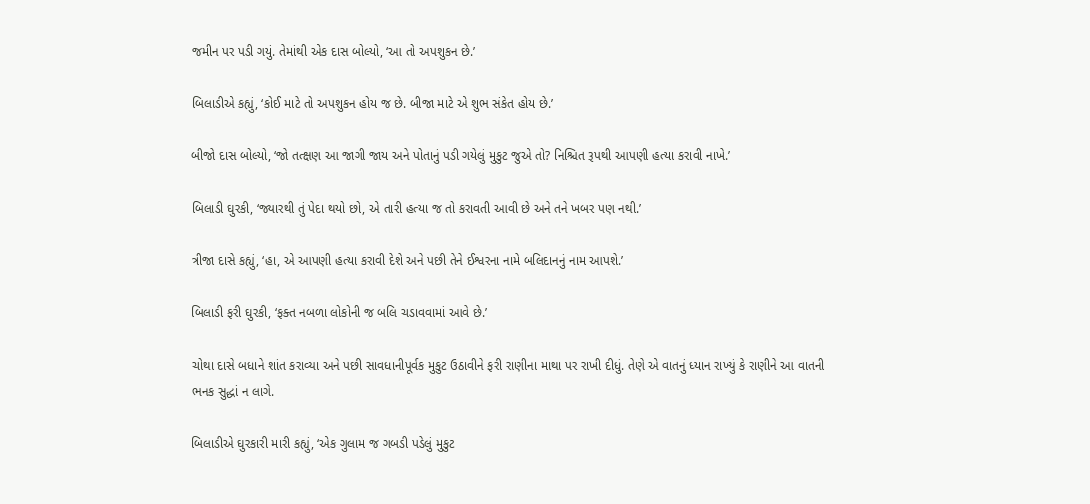જમીન પર પડી ગયું. તેમાંથી એક દાસ બોલ્યો, ‘આ તો અપશુકન છે.’

બિલાડીએ કહ્યું, ‘કોઈ માટે તો અપશુકન હોય જ છે. બીજા માટે એ શુભ સંકેત હોય છે.’

બીજો દાસ બોલ્યો, ‘જો તત્ક્ષણ આ જાગી જાય અને પોતાનું પડી ગયેલું મુકુટ જુએ તો? નિશ્ચિત રૂપથી આપણી હત્યા કરાવી નાખે.’

બિલાડી ઘુરકી, ‘જ્યારથી તું પેદા થયો છો, એ તારી હત્યા જ તો કરાવતી આવી છે અને તને ખબર પણ નથી.’

ત્રીજા દાસે કહ્યું, ‘હા, એ આપણી હત્યા કરાવી દેશે અને પછી તેને ઈશ્વરના નામે બલિદાનનું નામ આપશે.’

બિલાડી ફરી ઘુરકી, ‘ફક્ત નબળા લોકોની જ બલિ ચડાવવામાં આવે છે.’

ચોથા દાસે બધાને શાંત કરાવ્યા અને પછી સાવધાનીપૂર્વક મુકુટ ઉઠાવીને ફરી રાણીના માથા પર રાખી દીધું. તેણે એ વાતનું ધ્યાન રાખ્યું કે રાણીને આ વાતની ભનક સુદ્ધાં ન લાગે.

બિલાડીએ ઘુરકારી મારી કહ્યું, ‘એક ગુલામ જ ગબડી પડેલું મુકુટ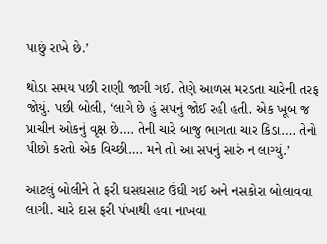પાછું રાખે છે.’

થોડા સમય પછી રાણી જાગી ગઈ. તેણે આળસ મરડતા ચારેની તરફ જોયું. પછી બોલી, ‘લાગે છે હું સપનું જોઈ રહી હતી. એક ખૂબ જ પ્રાચીન ઓકનું વૃક્ષ છે…. તેની ચારે બાજુ ભાગતા ચાર કિડા…. તેનો પીછો કરતો એક વિચ્છી…. મને તો આ સપનું સારું ન લાગ્યું.’

આટલું બોલીને તે ફરી ઘસઘસાટ ઉંઘી ગઈ અને નસકોરા બોલાવવા લાગી. ચારે દાસ ફરી પંખાથી હવા નાખવા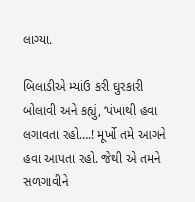લાગ્યા.

બિલાડીએ મ્યાંઉ કરી ઘુરકારી બોલાવી અને કહ્યું, ‘પંખાથી હવા લગાવતા રહો….! મૂર્ખો તમે આગને હવા આપતા રહો. જેથી એ તમને સળગાવીને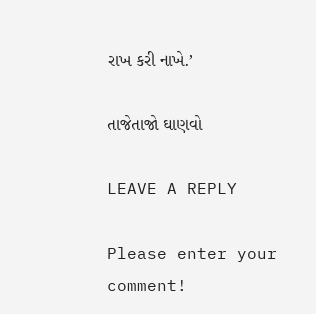રાખ કરી નાખે.’

તાજેતાજો ઘાણવો

LEAVE A REPLY

Please enter your comment!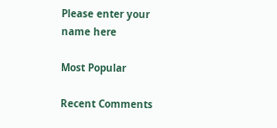Please enter your name here

Most Popular

Recent Comments